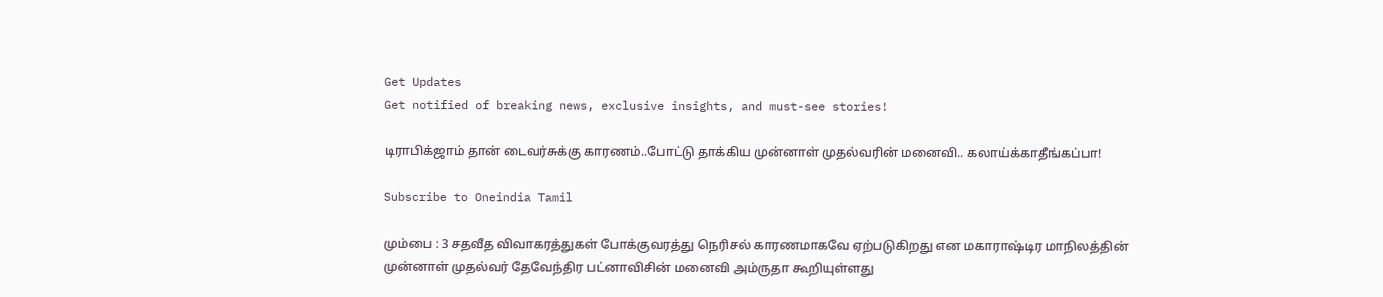Get Updates
Get notified of breaking news, exclusive insights, and must-see stories!

டிராபிக்ஜாம் தான் டைவர்சுக்கு காரணம்..போட்டு தாக்கிய முன்னாள் முதல்வரின் மனைவி.. கலாய்க்காதீங்கப்பா!

Subscribe to Oneindia Tamil

மும்பை : 3 சதவீத விவாகரத்துகள் போக்குவரத்து நெரிசல் காரணமாகவே ஏற்படுகிறது என மகாராஷ்டிர மாநிலத்தின் முன்னாள் முதல்வர் தேவேந்திர பட்னாவிசின் மனைவி அம்ருதா கூறியுள்ளது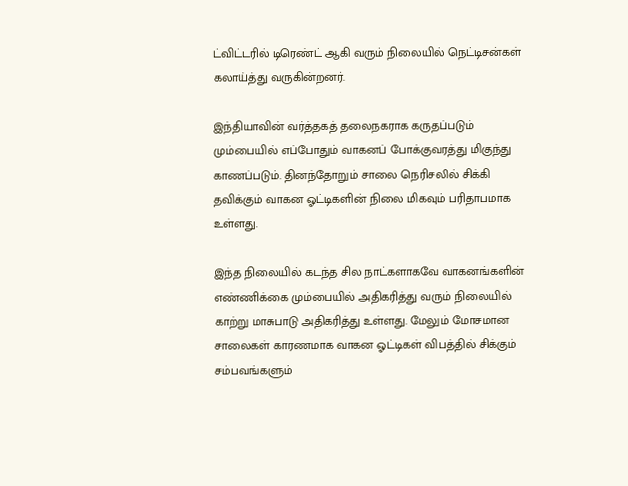ட்விட்டரில் டிரெண்ட் ஆகி வரும் நிலையில் நெட்டிசன்கள் கலாய்த்து வருகின்றனர்.

இந்தியாவின் வர்த்தகத் தலைநகராக கருதப்படும் மும்பையில் எப்போதும் வாகனப் போக்குவரத்து மிகுந்து காணப்படும். தினந்தோறும் சாலை நெரிசலில் சிக்கி தவிக்கும் வாகன ஓட்டிகளின் நிலை மிகவும் பரிதாபமாக உள்ளது.

இந்த நிலையில் கடந்த சில நாட்களாகவே வாகனங்களின் எண்ணிக்கை மும்பையில் அதிகரித்து வரும் நிலையில் காற்று மாசுபாடு அதிகரித்து உள்ளது. மேலும் மோசமான சாலைகள் காரணமாக வாகன ஓட்டிகள் விபத்தில் சிக்கும் சம்பவங்களும்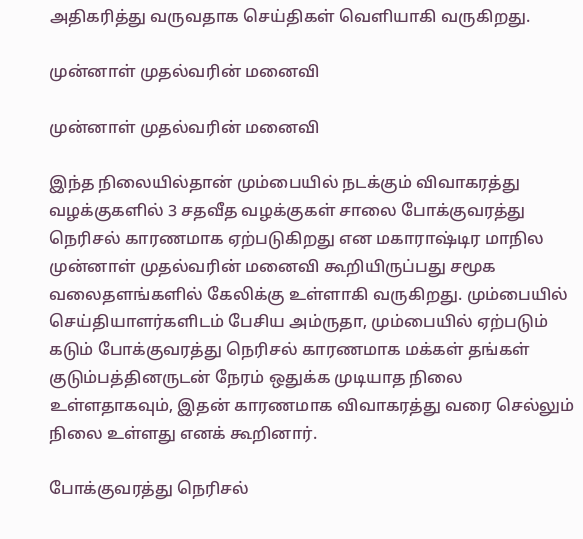அதிகரித்து வருவதாக செய்திகள் வெளியாகி வருகிறது.

முன்னாள் முதல்வரின் மனைவி

முன்னாள் முதல்வரின் மனைவி

இந்த நிலையில்தான் மும்பையில் நடக்கும் விவாகரத்து வழக்குகளில் 3 சதவீத வழக்குகள் சாலை போக்குவரத்து நெரிசல் காரணமாக ஏற்படுகிறது என மகாராஷ்டிர மாநில முன்னாள் முதல்வரின் மனைவி கூறியிருப்பது சமூக வலைதளங்களில் கேலிக்கு உள்ளாகி வருகிறது. மும்பையில் செய்தியாளர்களிடம் பேசிய அம்ருதா, மும்பையில் ஏற்படும் கடும் போக்குவரத்து நெரிசல் காரணமாக மக்கள் தங்கள் குடும்பத்தினருடன் நேரம் ஒதுக்க முடியாத நிலை உள்ளதாகவும், இதன் காரணமாக விவாகரத்து வரை செல்லும் நிலை உள்ளது எனக் கூறினார்.

போக்குவரத்து நெரிசல்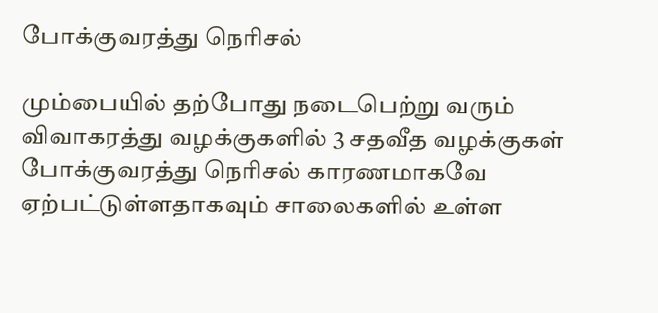போக்குவரத்து நெரிசல்

மும்பையில் தற்போது நடைபெற்று வரும் விவாகரத்து வழக்குகளில் 3 சதவீத வழக்குகள் போக்குவரத்து நெரிசல் காரணமாகவே ஏற்பட்டுள்ளதாகவும் சாலைகளில் உள்ள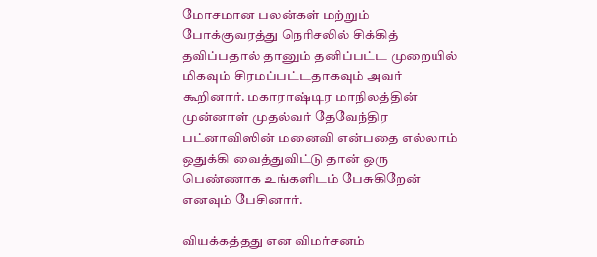மோசமான பலன்கள் மற்றும் போக்குவரத்து நெரிசலில் சிக்கித் தவிப்பதால் தானும் தனிப்பட்ட முறையில் மிகவும் சிரமப்பட்டதாகவும் அவர் கூறினார். மகாராஷ்டிர மாநிலத்தின் முன்னாள் முதல்வர் தேவேந்திர பட்னாவிஸின் மனைவி என்பதை எல்லாம் ஒதுக்கி வைத்துவிட்டு தான் ஒரு பெண்ணாக உங்களிடம் பேசுகிறேன் எனவும் பேசினார்.

வியக்கத்தது என விமர்சனம்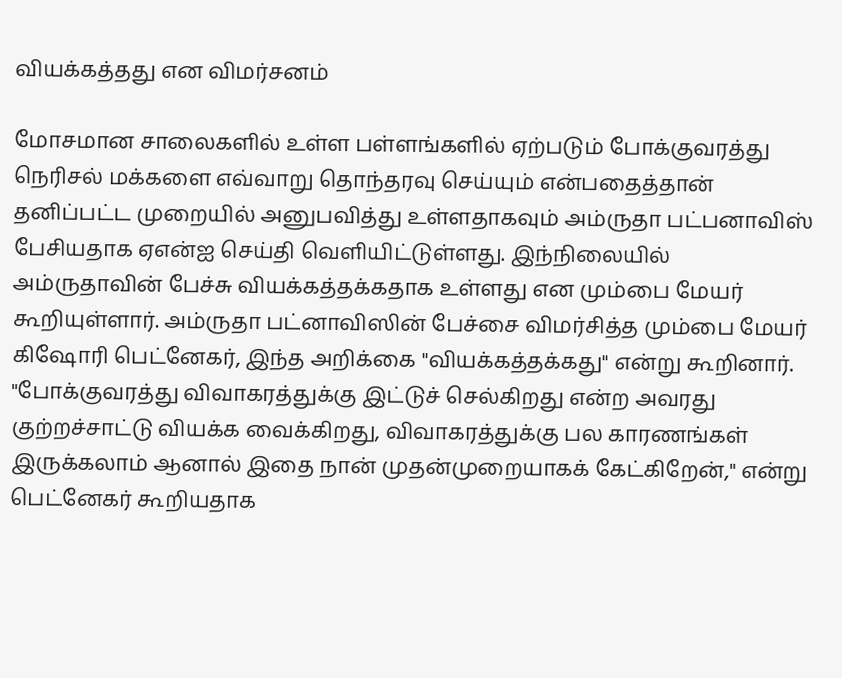வியக்கத்தது என விமர்சனம்

மோசமான சாலைகளில் உள்ள பள்ளங்களில் ஏற்படும் போக்குவரத்து நெரிசல் மக்களை எவ்வாறு தொந்தரவு செய்யும் என்பதைத்தான் தனிப்பட்ட முறையில் அனுபவித்து உள்ளதாகவும் அம்ருதா பட்பனாவிஸ் பேசியதாக ஏஎன்ஐ செய்தி வெளியிட்டுள்ளது. இந்நிலையில் அம்ருதாவின் பேச்சு வியக்கத்தக்கதாக உள்ளது என மும்பை மேயர் கூறியுள்ளார். அம்ருதா பட்னாவிஸின் பேச்சை விமர்சித்த மும்பை மேயர் கிஷோரி பெட்னேகர், இந்த அறிக்கை "வியக்கத்தக்கது" என்று கூறினார். "போக்குவரத்து விவாகரத்துக்கு இட்டுச் செல்கிறது என்ற அவரது குற்றச்சாட்டு வியக்க வைக்கிறது, விவாகரத்துக்கு பல காரணங்கள் இருக்கலாம் ஆனால் இதை நான் முதன்முறையாகக் கேட்கிறேன்," என்று பெட்னேகர் கூறியதாக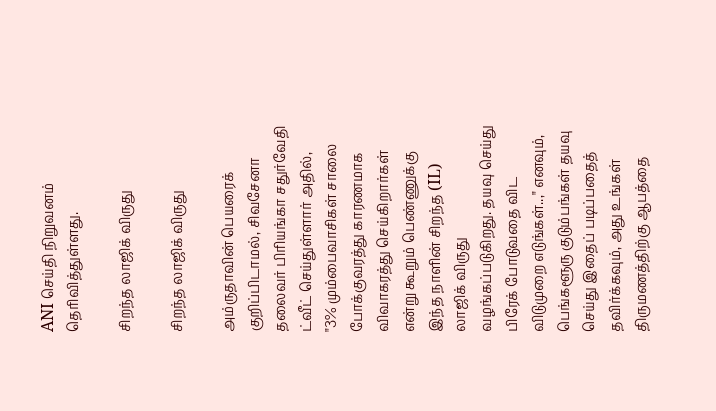ANI செய்தி நிறுவனம் தெரிவித்துள்ளது.

சிறந்த லாஜிக் விருது

சிறந்த லாஜிக் விருது

அம்ருதாவின் பெயரைக் குறிப்பிடாமல், சிவசேனா தலைவர் பிரியங்கா சதுர்வேதி ட்வீட் செய்துள்ளார் அதில், "3% மும்பைவாசிகள் சாலை போக்குவரத்து காரணமாக விவாகரத்து செய்கிறார்கள் என்று கூறும் பெண்ணுக்கு இந்த நாளின் சிறந்த (IL) லாஜிக் விருது வழங்கப்படுகிறது. தயவு செய்து பிரேக் போடுவதை விட விடுமுறை எடுங்கள்..," எனவும், பெங்களூரு குடும்பங்கள் தயவு செய்து இதைப் படிப்பதைத் தவிர்க்கவும், அது உங்கள் திருமணத்திற்கு ஆபத்தை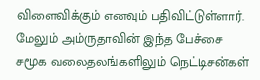விளைவிக்கும் எனவும் பதிவிட்டுள்ளார். மேலும் அம்ருதாவின் இந்த பேச்சை சமூக வலைதலங்களிலும் நெட்டிசன்கள்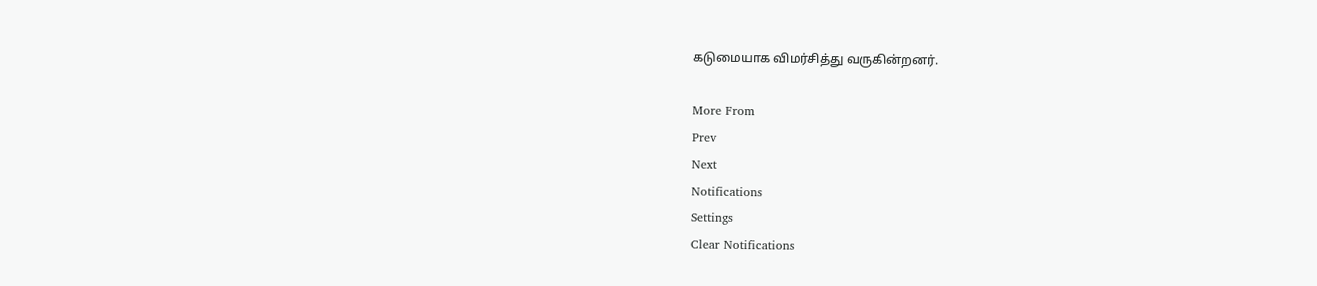கடுமையாக விமர்சித்து வருகின்றனர்.

More From
Prev
Next
Notifications
Settings
Clear Notifications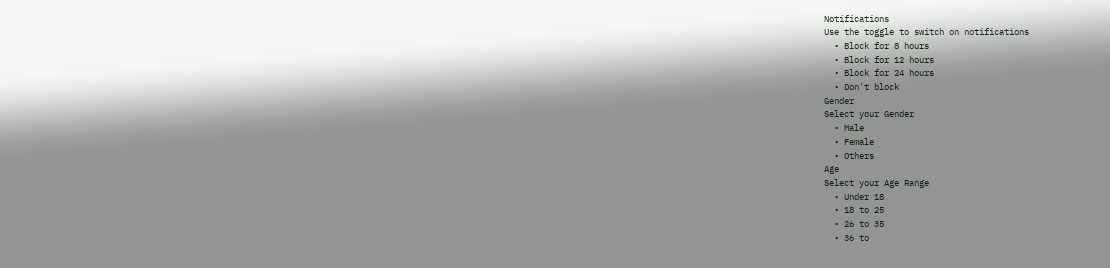Notifications
Use the toggle to switch on notifications
  • Block for 8 hours
  • Block for 12 hours
  • Block for 24 hours
  • Don't block
Gender
Select your Gender
  • Male
  • Female
  • Others
Age
Select your Age Range
  • Under 18
  • 18 to 25
  • 26 to 35
  • 36 to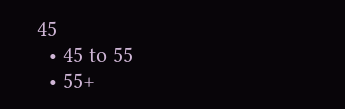45
  • 45 to 55
  • 55+